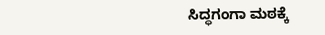ಸಿದ್ಧಗಂಗಾ ಮಠಕ್ಕೆ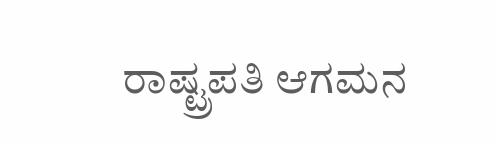ರಾಷ್ಟ್ರಪತಿ ಆಗಮನ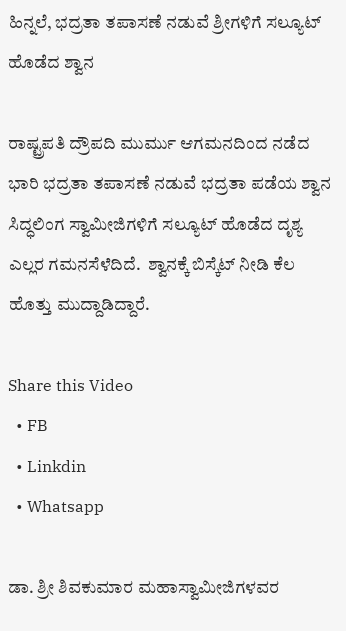ಹಿನ್ನಲೆ, ಭದ್ರತಾ ತಪಾಸಣೆ ನಡುವೆ ಶ್ರೀಗಳಿಗೆ ಸಲ್ಯೂಟ್ ಹೊಡೆದ ಶ್ವಾನ

ರಾಷ್ಟ್ರಪತಿ ದ್ರೌಪದಿ ಮುರ್ಮು ಆಗಮನದಿಂದ ನಡೆದ ಭಾರಿ ಭದ್ರತಾ ತಪಾಸಣೆ ನಡುವೆ ಭದ್ರತಾ ಪಡೆಯ ಶ್ವಾನ ಸಿದ್ಧಲಿಂಗ ಸ್ವಾಮೀಜಿಗಳಿಗೆ ಸಲ್ಯೂಟ್ ಹೊಡೆದ ದೃಶ್ಯ ಎಲ್ಲರ ಗಮನಸೆಳೆದಿದೆ.  ಶ್ವಾನಕ್ಕೆ ಬಿಸ್ಕೆಟ್ ನೀಡಿ ಕೆಲ ಹೊತ್ತು ಮುದ್ದಾಡಿದ್ದಾರೆ.

Share this Video
  • FB
  • Linkdin
  • Whatsapp

ಡಾ. ಶ್ರೀ ಶಿವಕುಮಾರ ಮಹಾಸ್ವಾಮೀಜಿಗಳವರ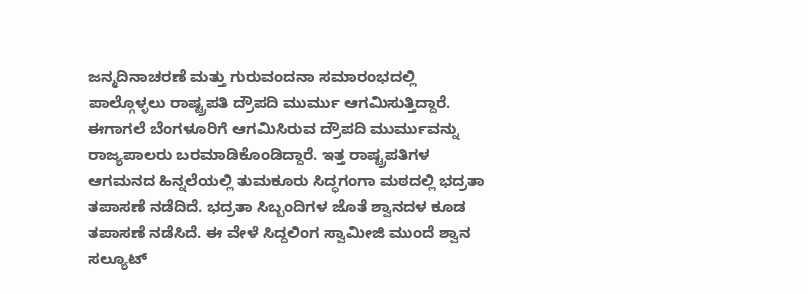ಜನ್ಮದಿನಾಚರಣೆ ಮತ್ತು ಗುರುವಂದನಾ ಸಮಾರಂಭದಲ್ಲಿ ಪಾಲ್ಗೊಳ್ಳಲು ರಾಷ್ಟ್ರಪತಿ ದ್ರೌಪದಿ ಮುರ್ಮು ಆಗಮಿಸುತ್ತಿದ್ದಾರೆ. ಈಗಾಗಲೆ ಬೆಂಗಳೂರಿಗೆ ಆಗಮಿಸಿರುವ ದ್ರೌಪದಿ ಮುರ್ಮುವನ್ನು ರಾಜ್ಯಪಾಲರು ಬರಮಾಡಿಕೊಂಡಿದ್ದಾರೆ. ಇತ್ತ ರಾಷ್ಟ್ರಪತಿಗಳ ಆಗಮನದ ಹಿನ್ನಲೆಯಲ್ಲಿ ತುಮಕೂರು ಸಿದ್ಧಗಂಗಾ ಮಠದಲ್ಲಿ ಭದ್ರತಾ ತಪಾಸಣೆ ನಡೆದಿದೆ. ಭದ್ರತಾ ಸಿಬ್ಬಂದಿಗಳ ಜೊತೆ ಶ್ವಾನದಳ ಕೂಡ ತಪಾಸಣೆ ನಡೆಸಿದೆ. ಈ ವೇಳೆ ಸಿದ್ದಲಿಂಗ ಸ್ವಾಮೀಜಿ ಮುಂದೆ ಶ್ವಾನ ಸಲ್ಯೂಟ್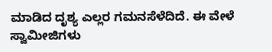ಮಾಡಿದ ದೃಶ್ಯ ಎಲ್ಲರ ಗಮನಸೆಳೆದಿದೆ. ಈ ವೇಳೆ ಸ್ವಾಮೀಜಿಗಳು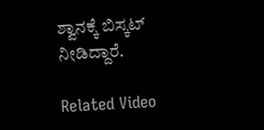ಶ್ವಾನಕ್ಕೆ ಬಿಸ್ಕಟ್ ನೀಡಿದ್ದಾರೆ.

Related Video